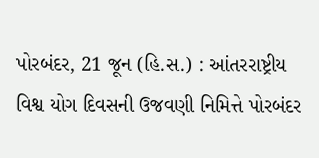પોરબંદર, 21 જૂન (હિ.સ.) : આંતરરાષ્ટ્રીય વિશ્વ યોગ દિવસની ઉજવણી નિમિત્તે પોરબંદર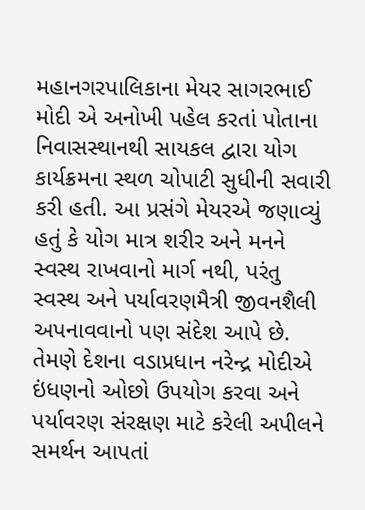મહાનગરપાલિકાના મેયર સાગરભાઈ મોદી એ અનોખી પહેલ કરતાં પોતાના નિવાસસ્થાનથી સાયકલ દ્વારા યોગ કાર્યક્રમના સ્થળ ચોપાટી સુધીની સવારી કરી હતી. આ પ્રસંગે મેયરએ જણાવ્યું હતું કે યોગ માત્ર શરીર અને મનને સ્વસ્થ રાખવાનો માર્ગ નથી, પરંતુ સ્વસ્થ અને પર્યાવરણમૈત્રી જીવનશૈલી અપનાવવાનો પણ સંદેશ આપે છે. તેમણે દેશના વડાપ્રધાન નરેન્દ્ર મોદીએ ઇંધણનો ઓછો ઉપયોગ કરવા અને પર્યાવરણ સંરક્ષણ માટે કરેલી અપીલને સમર્થન આપતાં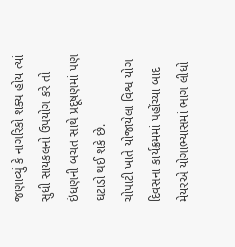જણાવ્યું કે નાગરિકો શક્ય હોય ત્યાં સુધી સાયકલનો ઉપયોગ કરે તો ઇંધણની બચત સાથે પ્રદૂષણમાં પણ ઘટાડો થઈ શકે છે.
ચોપાટી ખાતે યોજાયેલા વિશ્વ યોગ દિવસના કાર્યક્રમમાં પહોંચ્યા બાદ મેયરએ યોગાભ્યાસમાં ભાગ લીધો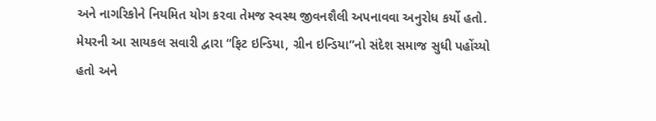અને નાગરિકોને નિયમિત યોગ કરવા તેમજ સ્વસ્થ જીવનશૈલી અપનાવવા અનુરોધ કર્યો હતો. મેયરની આ સાયકલ સવારી દ્વારા “ફિટ ઇન્ડિયા, ગ્રીન ઇન્ડિયા”નો સંદેશ સમાજ સુધી પહોંચ્યો હતો અને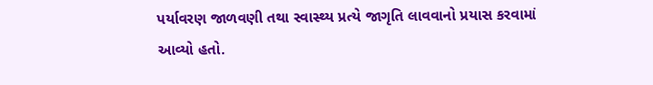પર્યાવરણ જાળવણી તથા સ્વાસ્થ્ય પ્રત્યે જાગૃતિ લાવવાનો પ્રયાસ કરવામાં આવ્યો હતો.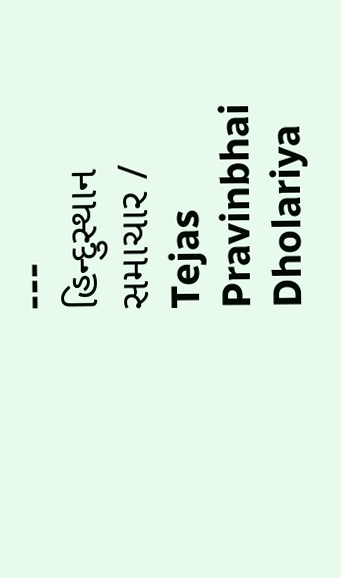---
હિન્દુસ્થાન સમાચાર / Tejas Pravinbhai Dholariya